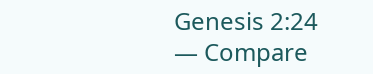Genesis 2:24 — Compare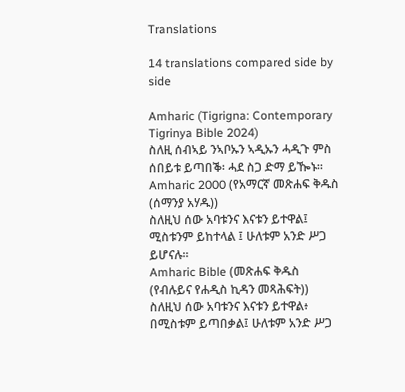Translations

14 translations compared side by side

Amharic (Tigrigna: Contemporary Tigrinya Bible 2024)
ስለዚ ሰብኣይ ንኣቦኡን ኣዲኡን ሓዲጉ ምስ ሰበይቱ ይጣበቕ፡ ሓደ ስጋ ድማ ይዀኑ።
Amharic 2000 (የአማርኛ መጽሐፍ ቅዱስ (ሰማንያ አሃዱ))
ስለዚህ ሰው አባቱንና እናቱን ይተዋል፤ ሚስቱንም ይከተላል ፤ ሁለቱም አንድ ሥጋ ይሆናሉ።
Amharic Bible (መጽሐፍ ቅዱስ (የብሉይና የሐዲስ ኪዳን መጻሕፍት))
ስለዚህ ሰው አባቱንና እናቱን ይተዋል፥ በሚስቱም ይጣበቃል፤ ሁለቱም አንድ ሥጋ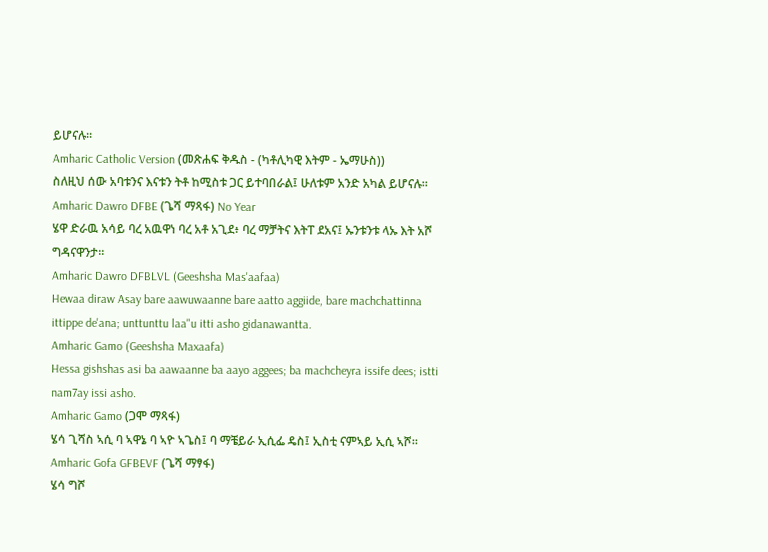ይሆናሉ።
Amharic Catholic Version (መጽሐፍ ቅዱስ - (ካቶሊካዊ እትም - ኤማሁስ))
ስለዚህ ሰው አባቱንና እናቱን ትቶ ከሚስቱ ጋር ይተባበራል፤ ሁለቱም አንድ አካል ይሆናሉ።
Amharic Dawro DFBE (ጌሻ ማጻፋ) No Year
ሄዋ ድራዉ አሳይ ባረ አዉዋነ ባረ አቶ አጊደ፥ ባረ ማቻትና እትፐ ደአና፤ ኡንቱንቱ ላኡ እት አሾ ግዳናዋንታ።
Amharic Dawro DFBLVL (Geeshsha Mas'aafaa)
Hewaa diraw Asay bare aawuwaanne bare aatto aggiide, bare machchattinna ittippe de'ana; unttunttu laa"u itti asho gidanawantta.
Amharic Gamo (Geeshsha Maxaafa)
Hessa gishshas asi ba aawaanne ba aayo aggees; ba machcheyra issife dees; istti nam7ay issi asho.
Amharic Gamo (ጋሞ ማጻፋ)
ሄሳ ጊሻስ ኣሲ ባ ኣዋኔ ባ ኣዮ ኣጌስ፤ ባ ማቼይራ ኢሲፌ ዴስ፤ ኢስቲ ናምኣይ ኢሲ ኣሾ።
Amharic Gofa GFBEVF (ጌሻ ማፃፋ)
ሄሳ ግሾ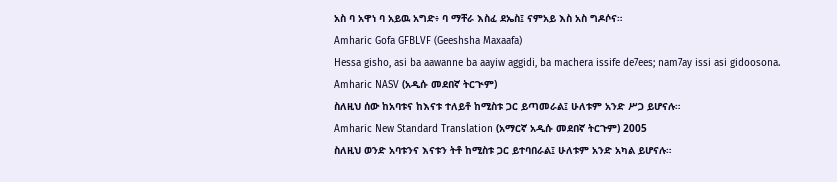አስ ባ አዋነ ባ አይዉ አግድ፥ ባ ማቸራ እስፈ ደኤስ፤ ናምአይ እስ አስ ግዶሶና።
Amharic Gofa GFBLVF (Geeshsha Maxaafa)
Hessa gisho, asi ba aawanne ba aayiw aggidi, ba machera issife de7ees; nam7ay issi asi gidoosona.
Amharic NASV (አዲሱ መደበኛ ትርጒም)
ስለዚህ ሰው ከአባቱና ከእናቱ ተለይቶ ከሚስቱ ጋር ይጣመራል፤ ሁለቱም አንድ ሥጋ ይሆናሉ።
Amharic New Standard Translation (አማርኛ አዲሱ መደበኛ ትርጉም) 2005
ስለዚህ ወንድ አባቱንና እናቱን ትቶ ከሚስቱ ጋር ይተባበራል፤ ሁለቱም አንድ አካል ይሆናሉ።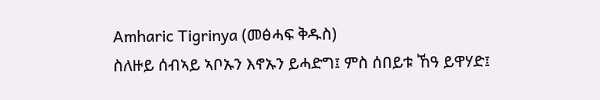Amharic Tigrinya (መፅሓፍ ቅዱስ)
ስለዙይ ሰብኣይ ኣቦኡን እኖኡን ይሓድግ፤ ምስ ሰበይቱ ኸዓ ይዋሃድ፤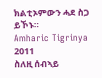ክልቲኦምውን ሓደ ስጋ ይኾኑ።
Amharic Tigrinya 2011
ስለዚ ሰብኣይ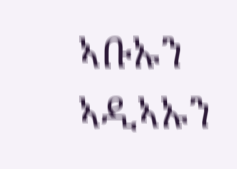ኣቡኡን ኣዲኣኡን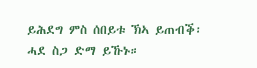ይሕደግ ምስ ሰበይቱ ኽኣ ይጠብቕ፡ ሓደ ስጋ ድማ ይኹኑ።